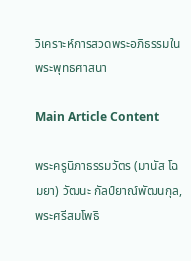วิเคราะห์การสวดพระอภิธรรมในพระพุทธศาสนา

Main Article Content

พระครูนิภาธรรมวัตร (มานัส โฉมยา) วัฒนะ กัลป์ยาณ์พัฒนกุล, พระศรีสมโพธิ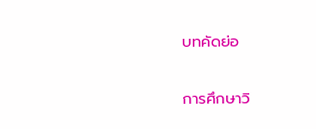บทคัดย่อ

การศึกษาวิ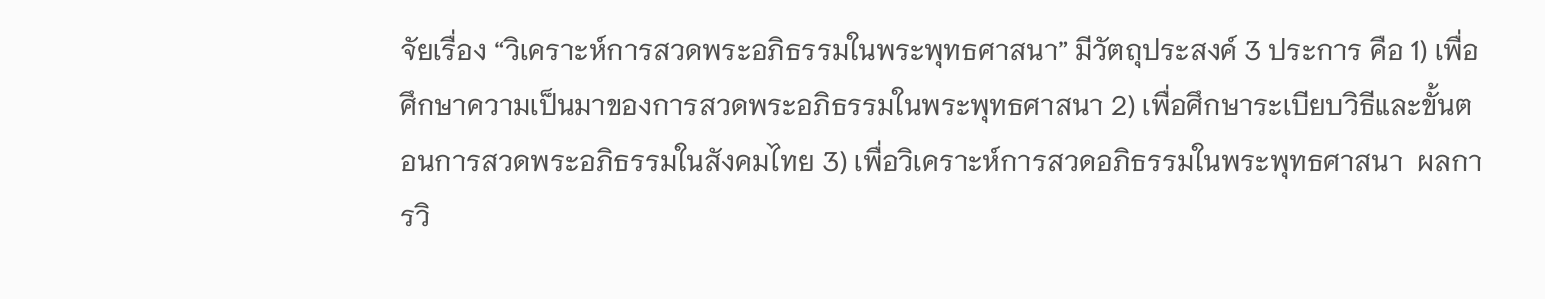จัยเรื่อง “วิเคราะห์การสวดพระอภิธรรมในพระพุทธศาสนา” มีวัตถุประสงค์ 3 ประการ คือ 1) เพื่อศึกษาความเป็นมาของการสวดพระอภิธรรมในพระพุทธศาสนา 2) เพื่อศึกษาระเบียบวิธีและขั้นตอนการสวดพระอภิธรรมในสังคมไทย 3) เพื่อวิเคราะห์การสวดอภิธรรมในพระพุทธศาสนา  ผลการวิ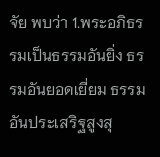จัย พบว่า 1.พระอภิธรรมเป็นธรรมอันยิ่ง ธรรมอันยอดเยี่ยม ธรรมอันประเสริฐสูงสุ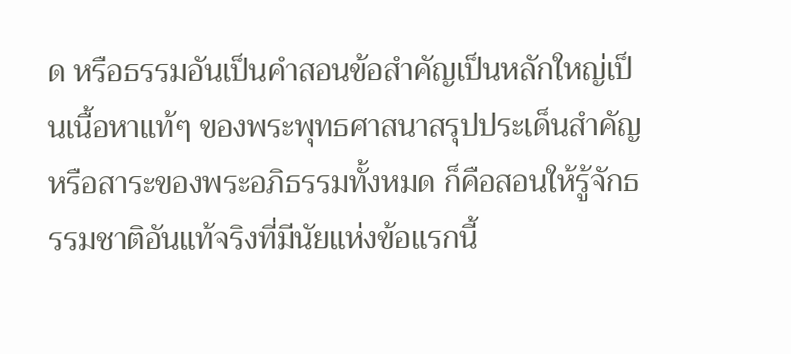ด หรือธรรมอันเป็นคำสอนข้อสำคัญเป็นหลักใหญ่เป็นเนื้อหาแท้ๆ ของพระพุทธศาสนาสรุปประเด็นสำคัญ หรือสาระของพระอภิธรรมทั้งหมด ก็คือสอนให้รู้จักธรรมชาติอันแท้จริงที่มีนัยแห่งข้อแรกนี้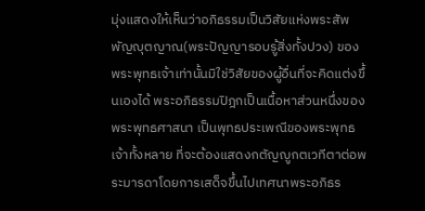มุ่งแสดงให้เห็นว่าอภิธรรมเป็นวิสัยแห่งพระสัพพัญญุตญาณ(พระปัญญารอบรู้สิ่งทั้งปวง) ของพระพุทธเจ้าเท่านั้นมิใช่วิสัยของผู้อื่นที่จะคิดแต่งขึ้นเองได้ พระอภิธรรมปิฎกเป็นเนื้อหาส่วนหนึ่งของพระพุทธศาสนา เป็นพุทธประเพณีของพระพุทธเจ้าทั้งหลาย ที่จะต้องแสดงกตัญญูกตเวทีตาต่อพระมารดาโดยการเสด็จขึ้นไปเทศนาพระอภิธร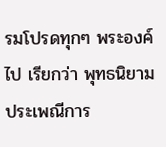รมโปรดทุกๆ พระองค์ไป เรียกว่า พุทธนิยาม ประเพณีการ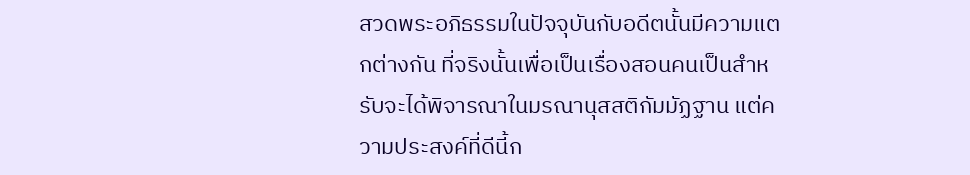สวดพระอภิธรรมในปัจจุบันกับอดีตนั้นมีความแตกต่างกัน ที่จริงนั้นเพื่อเป็นเรื่องสอนคนเป็นสำหรับจะได้พิจารณาในมรณานุสสติกัมมัฏฐาน แต่ความประสงค์ที่ดีนี้ก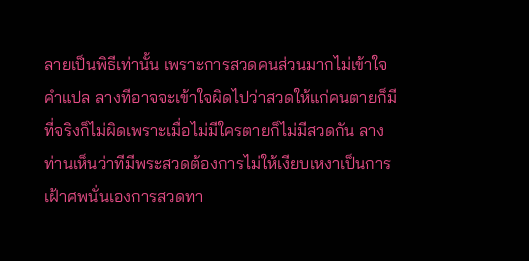ลายเป็นพิธีเท่านั้น เพราะการสวดคนส่วนมากไม่เข้าใจคำแปล ลางทีอาจจะเข้าใจผิดไปว่าสวดให้แก่คนตายก็มี ที่จริงก็ไม่ผิดเพราะเมื่อไม่มีใครตายก็ไม่มีสวดกัน ลางท่านเห็นว่าทีมีพระสวดต้องการไม่ให้เงียบเหงาเป็นการเฝ้าศพนั่นเองการสวดทา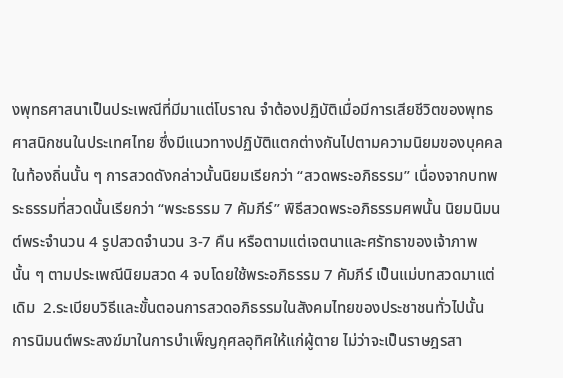งพุทธศาสนาเป็นประเพณีที่มีมาแต่โบราณ จำต้องปฏิบัติเมื่อมีการเสียชีวิตของพุทธศาสนิกชนในประเทศไทย ซึ่งมีแนวทางปฏิบัติแตกต่างกันไปตามความนิยมของบุคคลในท้องถิ่นนั้น ๆ การสวดดังกล่าวนั้นนิยมเรียกว่า “สวดพระอภิธรรม” เนื่องจากบทพระธรรมที่สวดนั้นเรียกว่า “พระธรรม 7 คัมภีร์” พิธีสวดพระอภิธรรมศพนั้น นิยมนิมนต์พระจำนวน 4 รูปสวดจำนวน 3-7 คืน หรือตามแต่เจตนาและศรัทธาของเจ้าภาพนั้น ๆ ตามประเพณีนิยมสวด 4 จบโดยใช้พระอภิธรรม 7 คัมภีร์ เป็นแม่บทสวดมาแต่เดิม  2.ระเบียบวิธีและขั้นตอนการสวดอภิธรรมในสังคมไทยของประชาชนทั่วไปนั้น การนิมนต์พระสงฆ์มาในการบำเพ็ญกุศลอุทิศให้แก่ผู้ตาย ไม่ว่าจะเป็นราษฎรสา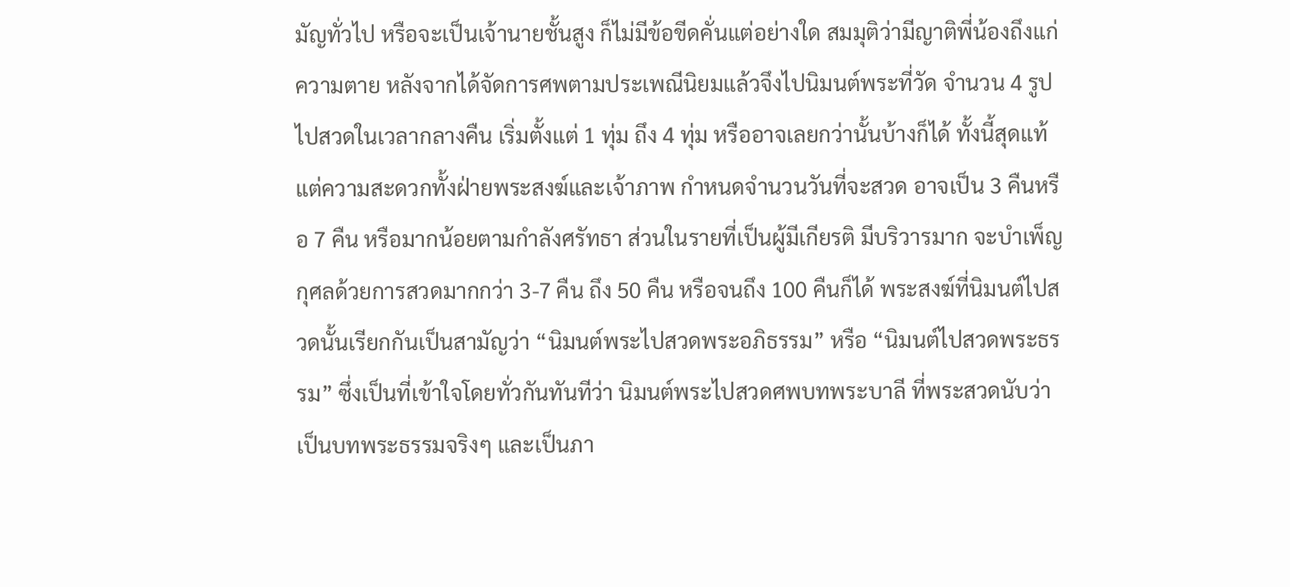มัญทั่วไป หรือจะเป็นเจ้านายชั้นสูง ก็ไม่มีข้อขีดคั่นแต่อย่างใด สมมุติว่ามีญาติพี่น้องถึงแก่ความตาย หลังจากได้จัดการศพตามประเพณีนิยมแล้วจึงไปนิมนต์พระที่วัด จำนวน 4 รูปไปสวดในเวลากลางคืน เริ่มตั้งแต่ 1 ทุ่ม ถึง 4 ทุ่ม หรืออาจเลยกว่านั้นบ้างก็ได้ ทั้งนี้สุดแท้แต่ความสะดวกทั้งฝ่ายพระสงฆ์และเจ้าภาพ กำหนดจำนวนวันที่จะสวด อาจเป็น 3 คืนหรือ 7 คืน หรือมากน้อยตามกำลังศรัทธา ส่วนในรายที่เป็นผู้มีเกียรติ มีบริวารมาก จะบำเพ็ญกุศลด้วยการสวดมากกว่า 3-7 คืน ถึง 50 คืน หรือจนถึง 100 คืนก็ได้ พระสงฆ์ที่นิมนต์ไปสวดนั้นเรียกกันเป็นสามัญว่า “นิมนต์พระไปสวดพระอภิธรรม” หรือ “นิมนต์ไปสวดพระธรรม” ซึ่งเป็นที่เข้าใจโดยทั่วกันทันทีว่า นิมนต์พระไปสวดศพบทพระบาลี ที่พระสวดนับว่าเป็นบทพระธรรมจริงๆ และเป็นภา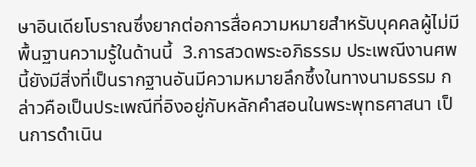ษาอินเดียโบราณซึ่งยากต่อการสื่อความหมายสำหรับบุคคลผู้ไม่มีพื้นฐานความรู้ในด้านนี้  3.การสวดพระอภิธรรม ประเพณีงานศพนี้ยังมีสิ่งที่เป็นรากฐานอันมีความหมายลึกซึ้งในทางนามธรรม กล่าวคือเป็นประเพณีที่อิงอยู่กับหลักคำสอนในพระพุทธศาสนา เป็นการดำเนิน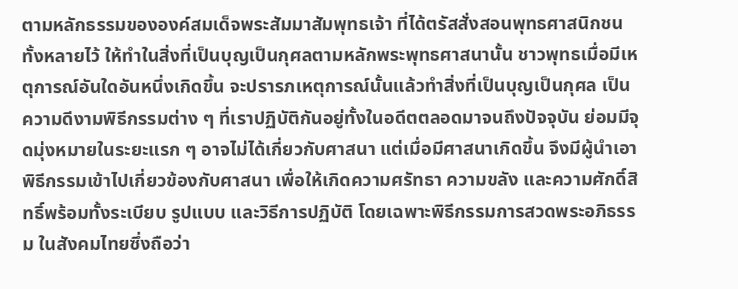ตามหลักธรรมขององค์สมเด็จพระสัมมาสัมพุทธเจ้า ที่ได้ตรัสสั่งสอนพุทธศาสนิกชนทั้งหลายไว้ ให้ทำในสิ่งที่เป็นบุญเป็นกุศลตามหลักพระพุทธศาสนานั้น ชาวพุทธเมื่อมีเหตุการณ์อันใดอันหนึ่งเกิดขึ้น จะปรารภเหตุการณ์นั้นแล้วทำสิ่งที่เป็นบุญเป็นกุศล เป็นความดีงามพิธีกรรมต่าง ๆ ที่เราปฏิบัติกันอยู่ทั้งในอดีตตลอดมาจนถึงปัจจุบัน ย่อมมีจุดมุ่งหมายในระยะแรก ๆ อาจไม่ได้เกี่ยวกับศาสนา แต่เมื่อมีศาสนาเกิดขึ้น จึงมีผู้นำเอาพิธีกรรมเข้าไปเกี่ยวข้องกับศาสนา เพื่อให้เกิดความศรัทธา ความขลัง และความศักดิ์สิทธิ์พร้อมทั้งระเบียบ รูปแบบ และวิธีการปฏิบัติ โดยเฉพาะพิธีกรรมการสวดพระอภิธรรม ในสังคมไทยซึ่งถือว่า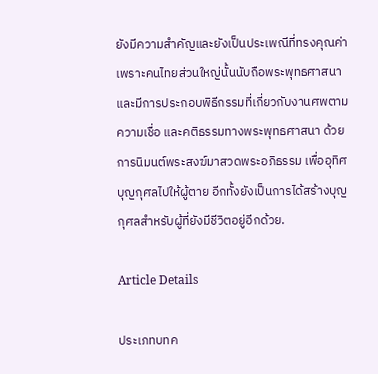ยังมีความสำคัญและยังเป็นประเพณีที่ทรงคุณค่า เพราะคนไทยส่วนใหญ่นั้นนับถือพระพุทธศาสนา และมีการประกอบพิธีกรรมที่เกี่ยวกับงานศพตามความเชื่อ และคติธรรมทางพระพุทธศาสนา ด้วยการนิมนต์พระสงฆ์มาสวดพระอภิธรรม เพื่ออุทิศบุญกุศลไปให้ผู้ตาย อีกทั้งยังเป็นการได้สร้างบุญกุศลสำหรับผู้ที่ยังมีชีวิตอยู่อีกด้วย.

Article Details

ประเภทบทค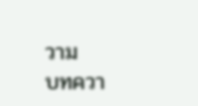วาม
บทควา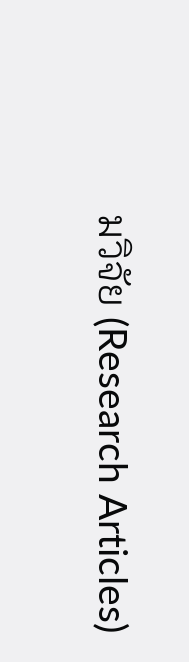มวิจัย (Research Articles)